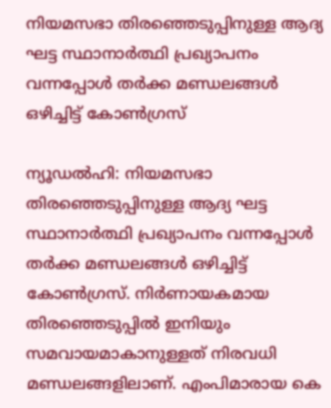നിയമസഭാ തിരഞ്ഞെടുപ്പിനുള്ള ആദ്യ ഘട്ട സ്ഥാനാര്‍ത്ഥി പ്രഖ്യാപനം വന്നപ്പോള്‍ തര്‍ക്ക മണ്ഡലങ്ങള്‍ ഒഴിച്ചിട്ട് കോണ്‍ഗ്രസ്

ന്യൂഡല്‍ഹി: നിയമസഭാ തിരഞ്ഞെടുപ്പിനുള്ള ആദ്യ ഘട്ട സ്ഥാനാര്‍ത്ഥി പ്രഖ്യാപനം വന്നപ്പോള്‍ തര്‍ക്ക മണ്ഡലങ്ങള്‍ ഒഴിച്ചിട്ട് കോണ്‍ഗ്രസ്. നിര്‍ണായകമായ തിരഞ്ഞെടുപ്പില്‍ ഇനിയും സമവായമാകാനുള്ളത് നിരവധി മണ്ഡലങ്ങളിലാണ്. എംപിമാരായ കെ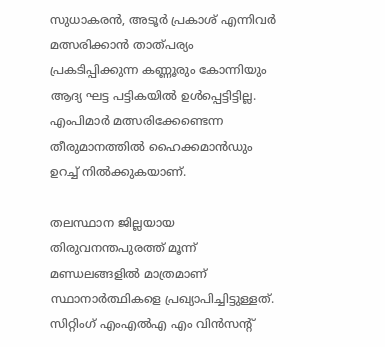സുധാകരന്‍, അടൂര്‍ പ്രകാശ് എന്നിവര്‍ മത്സരിക്കാന്‍ താത്പര്യം പ്രകടിപ്പിക്കുന്ന കണ്ണൂരും കോന്നിയും ആദ്യ ഘട്ട പട്ടികയില്‍ ഉള്‍പ്പെട്ടിട്ടില്ല. എംപിമാര്‍ മത്സരിക്കേണ്ടെന്ന തീരുമാനത്തില്‍ ഹൈക്കമാന്‍ഡും ഉറച്ച് നില്‍ക്കുകയാണ്.

തലസ്ഥാന ജില്ലയായ തിരുവനന്തപുരത്ത് മൂന്ന് മണ്ഡലങ്ങളില്‍ മാത്രമാണ് സ്ഥാനാര്‍ത്ഥികളെ പ്രഖ്യാപിച്ചിട്ടുള്ളത്. സിറ്റിംഗ് എംഎല്‍എ എം വിന്‍സന്റ്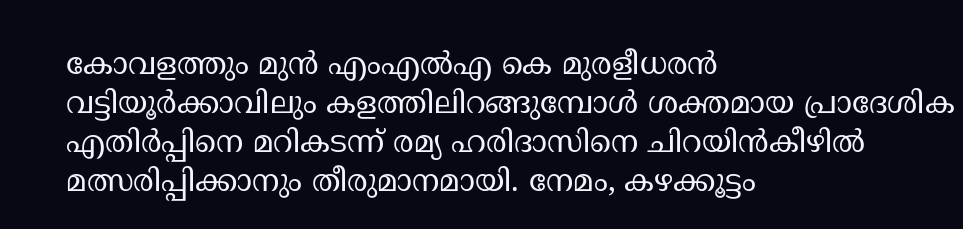കോവളത്തും മുന്‍ എംഎല്‍എ കെ മുരളീധരന്‍ വട്ടിയൂര്‍ക്കാവിലും കളത്തിലിറങ്ങുമ്പോള്‍ ശക്തമായ പ്രാദേശിക എതിര്‍പ്പിനെ മറികടന്ന് രമ്യ ഹരിദാസിനെ ചിറയിന്‍കീഴില്‍ മത്സരിപ്പിക്കാനും തീരുമാനമായി. നേമം, കഴക്കൂട്ടം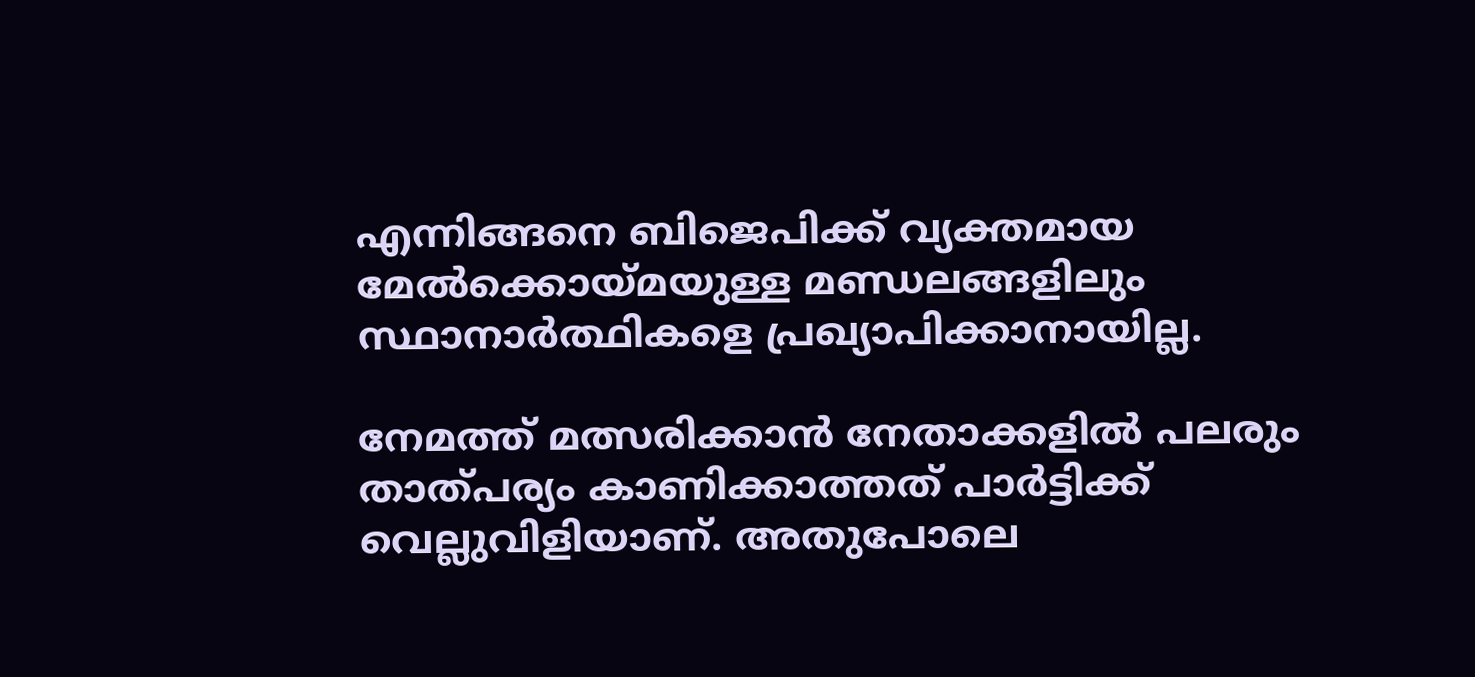എന്നിങ്ങനെ ബിജെപിക്ക് വ്യക്തമായ മേല്‍ക്കൊയ്മയുള്ള മണ്ഡലങ്ങളിലും സ്ഥാനാര്‍ത്ഥികളെ പ്രഖ്യാപിക്കാനായില്ല.

നേമത്ത് മത്സരിക്കാന്‍ നേതാക്കളില്‍ പലരും താത്പര്യം കാണിക്കാത്തത് പാര്‍ട്ടിക്ക് വെല്ലുവിളിയാണ്. അതുപോലെ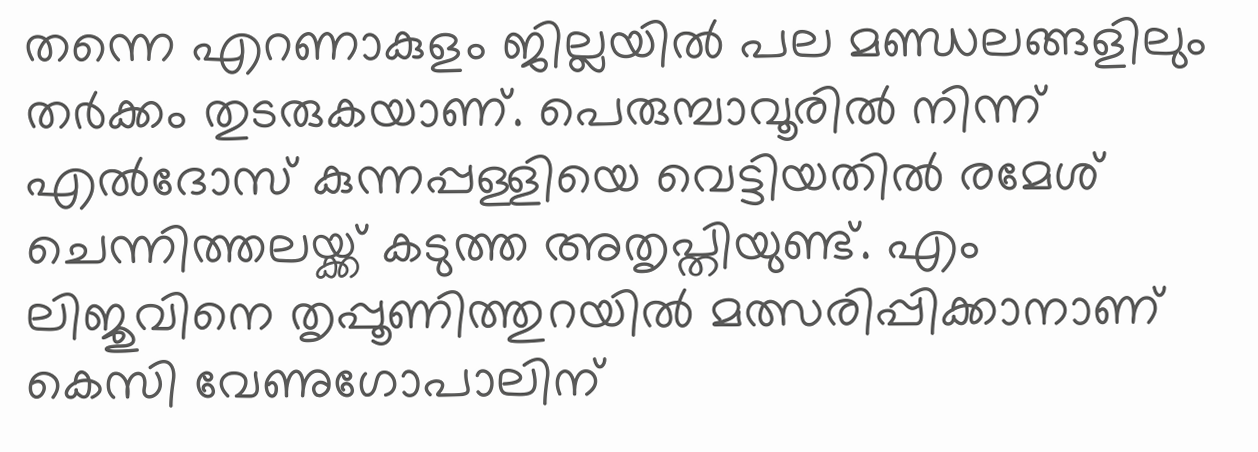തന്നെ എറണാകുളം ജില്ലയില്‍ പല മണ്ഡലങ്ങളിലും തര്‍ക്കം തുടരുകയാണ്. പെരുമ്പാവൂരില്‍ നിന്ന് എല്‍ദോസ് കുന്നപ്പള്ളിയെ വെട്ടിയതില്‍ രമേശ് ചെന്നിത്തലയ്ക്ക് കടുത്ത അതൃപ്തിയുണ്ട്. എം ലിജുവിനെ തൃപ്പൂണിത്തുറയില്‍ മത്സരിപ്പിക്കാനാണ് കെസി വേണുഗോപാലിന്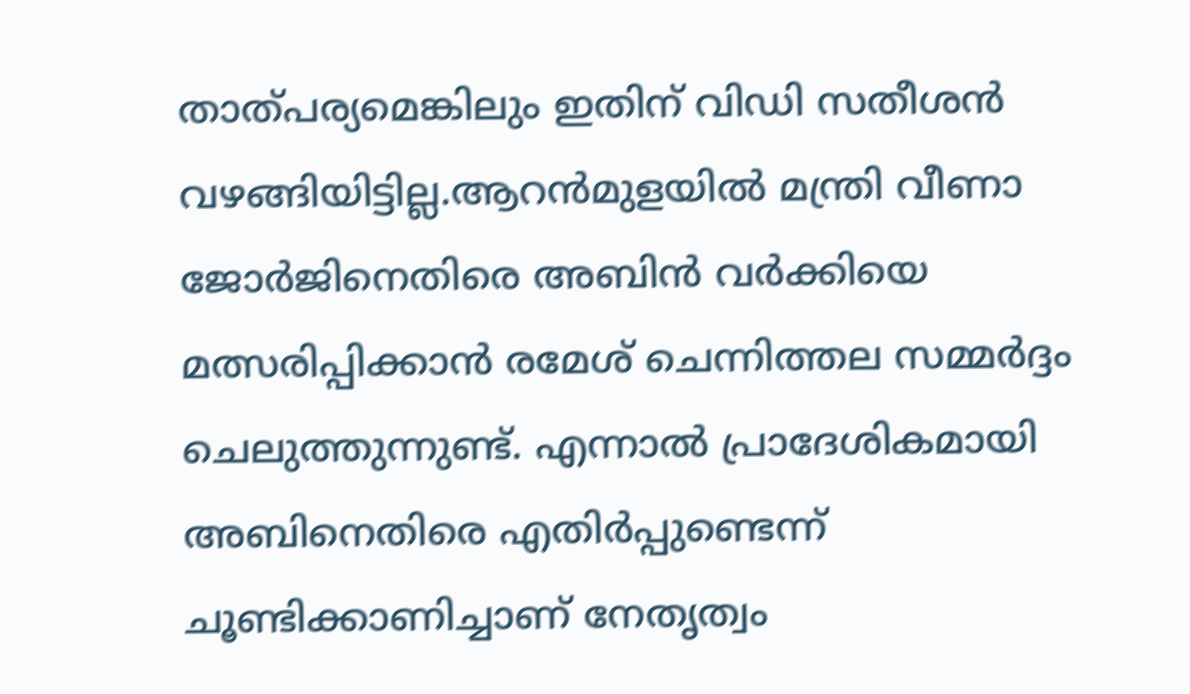താത്പര്യമെങ്കിലും ഇതിന് വിഡി സതീശന്‍ വഴങ്ങിയിട്ടില്ല.ആറന്‍മുളയില്‍ മന്ത്രി വീണാ ജോര്‍ജിനെതിരെ അബിന്‍ വര്‍ക്കിയെ മത്സരിപ്പിക്കാന്‍ രമേശ് ചെന്നിത്തല സമ്മര്‍ദ്ദം ചെലുത്തുന്നുണ്ട്. എന്നാല്‍ പ്രാദേശികമായി അബിനെതിരെ എതിര്‍പ്പുണ്ടെന്ന് ചൂണ്ടിക്കാണിച്ചാണ് നേതൃത്വം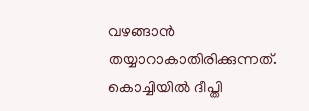വഴങ്ങാന്‍ തയ്യാറാകാതിരിക്കുന്നത്. കൊച്ചിയില്‍ ദീപ്തി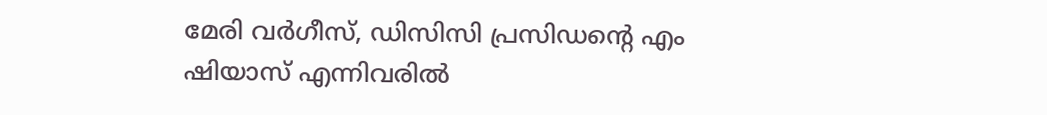മേരി വര്‍ഗീസ്, ഡിസിസി പ്രസിഡന്റെ എം ഷിയാസ് എന്നിവരില്‍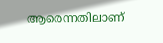ആരെന്നതിലാണ്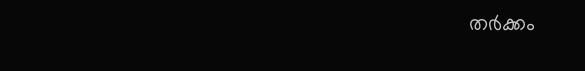തര്‍ക്കം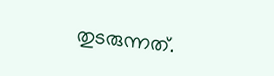തുടരുന്നത്.